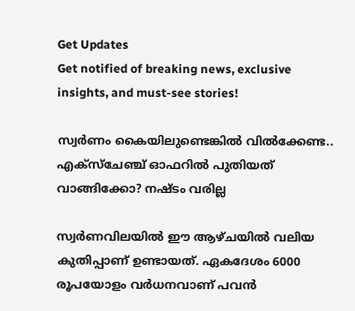Get Updates
Get notified of breaking news, exclusive insights, and must-see stories!

സ്വര്‍ണം കൈയിലുണ്ടെങ്കില്‍ വില്‍ക്കേണ്ട.. എക്‌സ്‌ചേഞ്ച് ഓഫറില്‍ പുതിയത് വാങ്ങിക്കോ? നഷ്ടം വരില്ല

സ്വര്‍ണവിലയില്‍ ഈ ആഴ്ചയില്‍ വലിയ കുതിപ്പാണ് ഉണ്ടായത്. ഏകദേശം 6000 രൂപയോളം വര്‍ധനവാണ് പവന്‍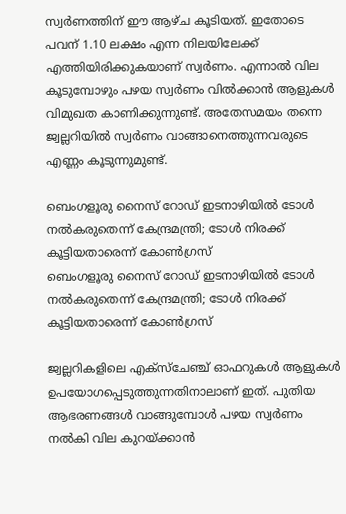സ്വര്‍ണത്തിന് ഈ ആഴ്ച കൂടിയത്. ഇതോടെ പവന് 1.10 ലക്ഷം എന്ന നിലയിലേക്ക് എത്തിയിരിക്കുകയാണ് സ്വര്‍ണം. എന്നാല്‍ വില കൂടുമ്പോഴും പഴയ സ്വര്‍ണം വില്‍ക്കാന്‍ ആളുകള്‍ വിമുഖത കാണിക്കുന്നുണ്ട്. അതേസമയം തന്നെ ജ്വല്ലറിയില്‍ സ്വര്‍ണം വാങ്ങാനെത്തുന്നവരുടെ എണ്ണം കൂടുന്നുമുണ്ട്.

ബെംഗളൂരു നൈസ് റോഡ് ഇടനാഴിയില്‍ ടോള്‍ നല്‍കരുതെന്ന് കേന്ദ്രമന്ത്രി; ടോള്‍ നിരക്ക് കൂട്ടിയതാരെന്ന് കോണ്‍ഗ്രസ്
ബെംഗളൂരു നൈസ് റോഡ് ഇടനാഴിയില്‍ ടോള്‍ നല്‍കരുതെന്ന് കേന്ദ്രമന്ത്രി; ടോള്‍ നിരക്ക് കൂട്ടിയതാരെന്ന് കോണ്‍ഗ്രസ്

ജ്വല്ലറികളിലെ എക്‌സ്‌ചേഞ്ച് ഓഫറുകള്‍ ആളുകള്‍ ഉപയോഗപ്പെടുത്തുന്നതിനാലാണ് ഇത്. പുതിയ ആഭരണങ്ങള്‍ വാങ്ങുമ്പോള്‍ പഴയ സ്വര്‍ണം നല്‍കി വില കുറയ്ക്കാന്‍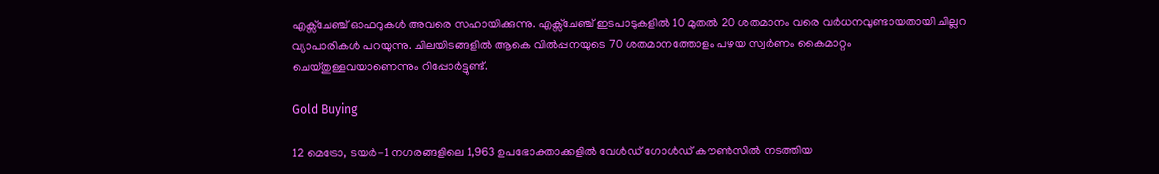എക്സ്ചേഞ്ച് ഓഫറുകള്‍ അവരെ സഹായിക്കുന്നു. എക്സ്ചേഞ്ച് ഇടപാടുകളില്‍ 10 മുതല്‍ 20 ശതമാനം വരെ വര്‍ധനവുണ്ടായതായി ചില്ലറ വ്യാപാരികള്‍ പറയുന്നു. ചിലയിടങ്ങളില്‍ ആകെ വില്‍പ്പനയുടെ 70 ശതമാനത്തോളം പഴയ സ്വര്‍ണം കൈമാറ്റം ചെയ്തുള്ളവയാണെന്നും റിപ്പോര്‍ട്ടുണ്ട്.

Gold Buying

12 മെട്രോ, ടയര്‍-1 നഗരങ്ങളിലെ 1,963 ഉപഭോക്താക്കളില്‍ വേള്‍ഡ് ഗോള്‍ഡ് കൗണ്‍സില്‍ നടത്തിയ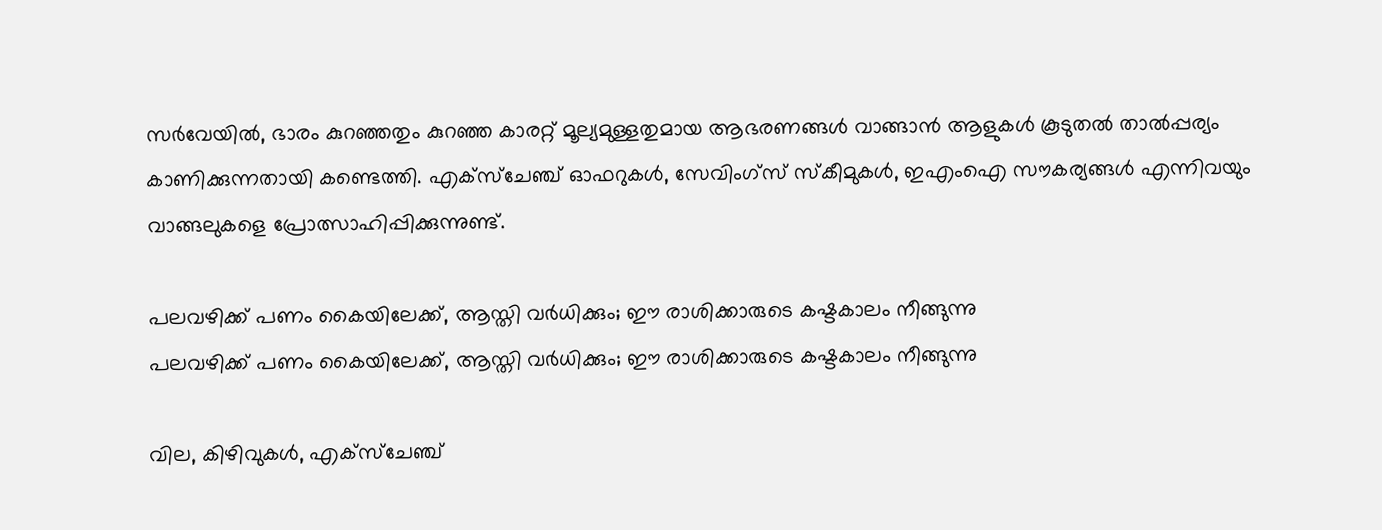സര്‍വേയില്‍, ഭാരം കുറഞ്ഞതും കുറഞ്ഞ കാരറ്റ് മൂല്യമുള്ളതുമായ ആഭരണങ്ങള്‍ വാങ്ങാന്‍ ആളുകള്‍ കൂടുതല്‍ താല്‍പ്പര്യം കാണിക്കുന്നതായി കണ്ടെത്തി. എക്സ്ചേഞ്ച് ഓഫറുകള്‍, സേവിംഗ്സ് സ്‌കീമുകള്‍, ഇഎംഐ സൗകര്യങ്ങള്‍ എന്നിവയും വാങ്ങലുകളെ പ്രോത്സാഹിപ്പിക്കുന്നുണ്ട്.

പലവഴിക്ക് പണം കൈയിലേക്ക്, ആസ്തി വര്‍ധിക്കും; ഈ രാശിക്കാരുടെ കഷ്ടകാലം നീങ്ങുന്നു
പലവഴിക്ക് പണം കൈയിലേക്ക്, ആസ്തി വര്‍ധിക്കും; ഈ രാശിക്കാരുടെ കഷ്ടകാലം നീങ്ങുന്നു

വില, കിഴിവുകള്‍, എക്സ്ചേഞ്ച്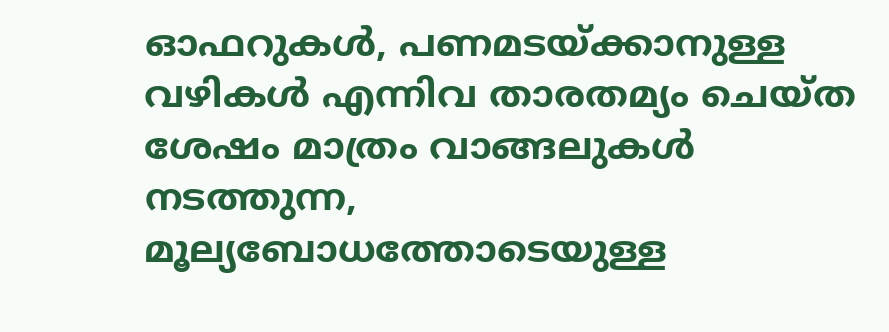ഓഫറുകള്‍, പണമടയ്ക്കാനുള്ള വഴികള്‍ എന്നിവ താരതമ്യം ചെയ്ത ശേഷം മാത്രം വാങ്ങലുകള്‍ നടത്തുന്ന, മൂല്യബോധത്തോടെയുള്ള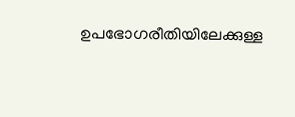ഉപഭോഗരീതിയിലേക്കുള്ള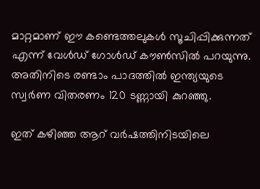മാറ്റമാണ് ഈ കണ്ടെത്തലുകള്‍ സൂചിപ്പിക്കുന്നത് എന്ന് വേള്‍ഡ് ഗോള്‍ഡ് കൗണ്‍സില്‍ പറയുന്നു. അതിനിടെ രണ്ടാം പാദത്തില്‍ ഇന്ത്യയുടെ സ്വര്‍ണ വിതരണം 120 ടണ്ണായി കുറഞ്ഞു.

ഇത് കഴിഞ്ഞ ആറ് വര്‍ഷത്തിനിടയിലെ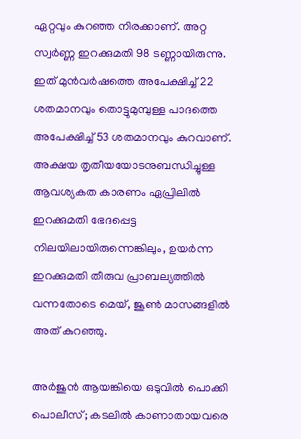ഏറ്റവും കുറഞ്ഞ നിരക്കാണ്. അറ്റ സ്വര്‍ണ്ണ ഇറക്കുമതി 98 ടണ്ണായിരുന്നു. ഇത് മുന്‍വര്‍ഷത്തെ അപേക്ഷിച്ച് 22 ശതമാനവും തൊട്ടുമുമ്പുള്ള പാദത്തെ അപേക്ഷിച്ച് 53 ശതമാനവും കുറവാണ്. അക്ഷയ തൃതീയയോടനുബന്ധിച്ചുള്ള ആവശ്യകത കാരണം ഏപ്രിലില്‍ ഇറക്കുമതി ഭേദപ്പെട്ട നിലയിലായിരുന്നെങ്കിലും, ഉയര്‍ന്ന ഇറക്കുമതി തീരുവ പ്രാബല്യത്തില്‍ വന്നതോടെ മെയ്, ജൂണ്‍ മാസങ്ങളില്‍ അത് കുറഞ്ഞു.

അര്‍ജുന്‍ ആയങ്കിയെ ഒടുവില്‍ പൊക്കി പൊലീസ്; കടലില്‍ കാണാതായവരെ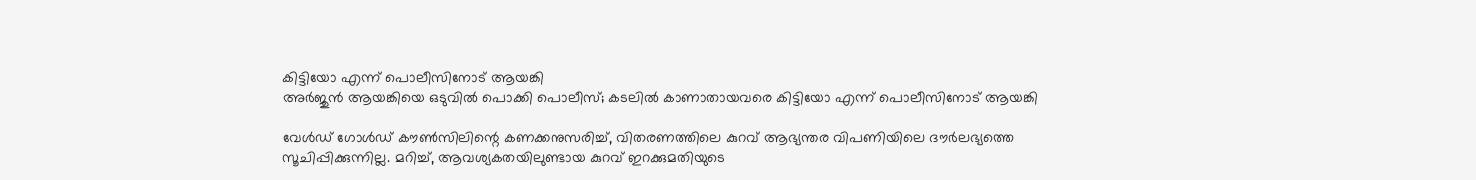കിട്ടിയോ എന്ന് പൊലീസിനോട് ആയങ്കി
അര്‍ജുന്‍ ആയങ്കിയെ ഒടുവില്‍ പൊക്കി പൊലീസ്; കടലില്‍ കാണാതായവരെ കിട്ടിയോ എന്ന് പൊലീസിനോട് ആയങ്കി

വേള്‍ഡ് ഗോള്‍ഡ് കൗണ്‍സിലിന്റെ കണക്കനുസരിച്ച്, വിതരണത്തിലെ കുറവ് ആഭ്യന്തര വിപണിയിലെ ദൗര്‍ലഭ്യത്തെ സൂചിപ്പിക്കുന്നില്ല. മറിച്ച്, ആവശ്യകതയിലുണ്ടായ കുറവ് ഇറക്കുമതിയുടെ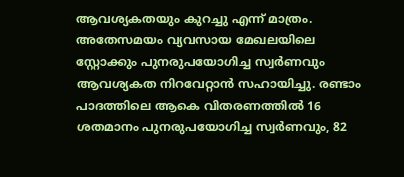ആവശ്യകതയും കുറച്ചു എന്ന് മാത്രം. അതേസമയം വ്യവസായ മേഖലയിലെ സ്റ്റോക്കും പുനരുപയോഗിച്ച സ്വര്‍ണവും ആവശ്യകത നിറവേറ്റാന്‍ സഹായിച്ചു. രണ്ടാം പാദത്തിലെ ആകെ വിതരണത്തില്‍ 16 ശതമാനം പുനരുപയോഗിച്ച സ്വര്‍ണവും, 82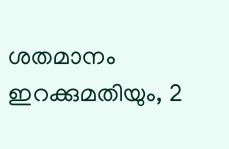ശതമാനം ഇറക്കുമതിയും, 2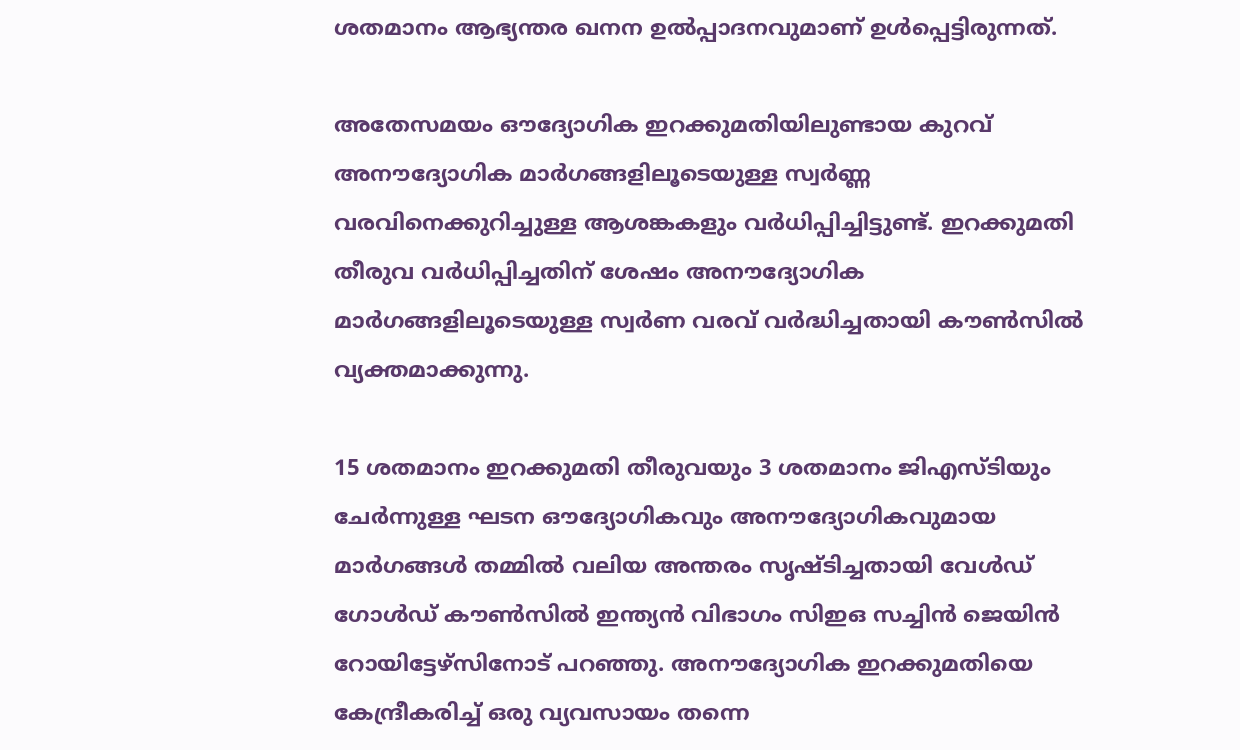ശതമാനം ആഭ്യന്തര ഖനന ഉല്‍പ്പാദനവുമാണ് ഉള്‍പ്പെട്ടിരുന്നത്.

അതേസമയം ഔദ്യോഗിക ഇറക്കുമതിയിലുണ്ടായ കുറവ് അനൗദ്യോഗിക മാര്‍ഗങ്ങളിലൂടെയുള്ള സ്വര്‍ണ്ണ വരവിനെക്കുറിച്ചുള്ള ആശങ്കകളും വര്‍ധിപ്പിച്ചിട്ടുണ്ട്. ഇറക്കുമതി തീരുവ വര്‍ധിപ്പിച്ചതിന് ശേഷം അനൗദ്യോഗിക മാര്‍ഗങ്ങളിലൂടെയുള്ള സ്വര്‍ണ വരവ് വര്‍ദ്ധിച്ചതായി കൗണ്‍സില്‍ വ്യക്തമാക്കുന്നു.

15 ശതമാനം ഇറക്കുമതി തീരുവയും 3 ശതമാനം ജിഎസ്ടിയും ചേര്‍ന്നുള്ള ഘടന ഔദ്യോഗികവും അനൗദ്യോഗികവുമായ മാര്‍ഗങ്ങള്‍ തമ്മില്‍ വലിയ അന്തരം സൃഷ്ടിച്ചതായി വേള്‍ഡ് ഗോള്‍ഡ് കൗണ്‍സില്‍ ഇന്ത്യന്‍ വിഭാഗം സിഇഒ സച്ചിന്‍ ജെയിന്‍ റോയിട്ടേഴ്സിനോട് പറഞ്ഞു. അനൗദ്യോഗിക ഇറക്കുമതിയെ കേന്ദ്രീകരിച്ച് ഒരു വ്യവസായം തന്നെ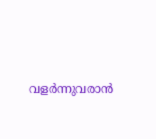വളര്‍ന്നുവരാന്‍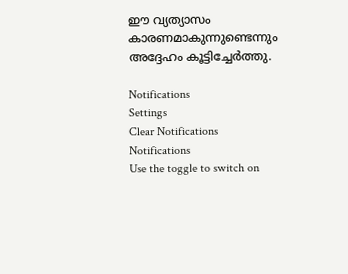ഈ വ്യത്യാസം കാരണമാകുന്നുണ്ടെന്നും അദ്ദേഹം കൂട്ടിച്ചേര്‍ത്തു.

Notifications
Settings
Clear Notifications
Notifications
Use the toggle to switch on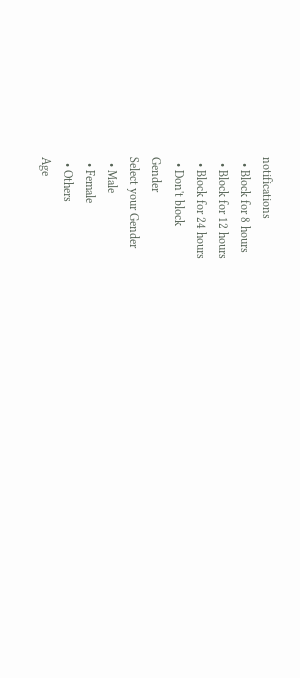notifications
  • Block for 8 hours
  • Block for 12 hours
  • Block for 24 hours
  • Don't block
Gender
Select your Gender
  • Male
  • Female
  • Others
Age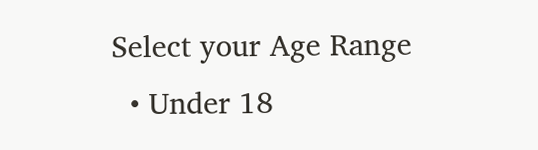Select your Age Range
  • Under 18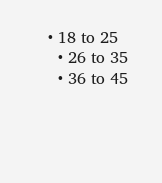• 18 to 25
  • 26 to 35
  • 36 to 45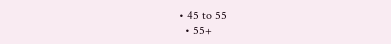• 45 to 55
  • 55+